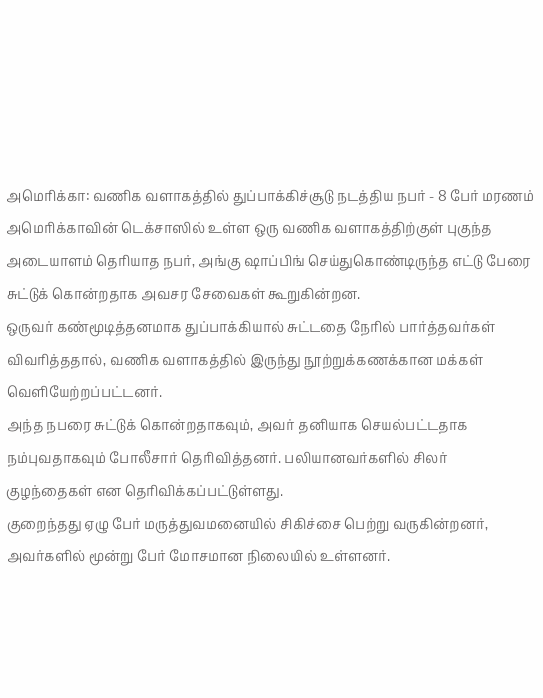அமெரிக்கா: வணிக வளாகத்தில் துப்பாக்கிச்சூடு நடத்திய நபர் - 8 பேர் மரணம்
அமெரிக்காவின் டெக்சாஸில் உள்ள ஒரு வணிக வளாகத்திற்குள் புகுந்த அடையாளம் தெரியாத நபர், அங்கு ஷாப்பிங் செய்துகொண்டிருந்த எட்டு பேரை சுட்டுக் கொன்றதாக அவசர சேவைகள் கூறுகின்றன.
ஒருவர் கண்மூடித்தனமாக துப்பாக்கியால் சுட்டதை நேரில் பார்த்தவர்கள் விவரித்ததால், வணிக வளாகத்தில் இருந்து நூற்றுக்கணக்கான மக்கள் வெளியேற்றப்பட்டனர்.
அந்த நபரை சுட்டுக் கொன்றதாகவும், அவர் தனியாக செயல்பட்டதாக நம்புவதாகவும் போலீசார் தெரிவித்தனர். பலியானவர்களில் சிலர் குழந்தைகள் என தெரிவிக்கப்பட்டுள்ளது.
குறைந்தது ஏழு பேர் மருத்துவமனையில் சிகிச்சை பெற்று வருகின்றனர், அவர்களில் மூன்று பேர் மோசமான நிலையில் உள்ளனர்.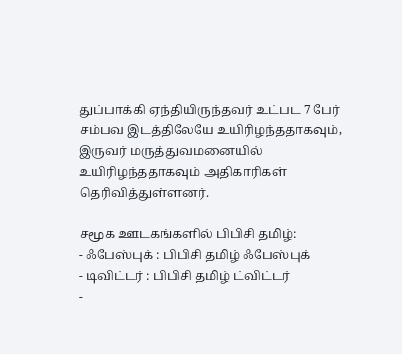துப்பாக்கி ஏந்தியிருந்தவர் உட்பட 7 பேர் சம்பவ இடத்திலேயே உயிரிழந்ததாகவும், இருவர் மருத்துவமனையில் உயிரிழந்ததாகவும் அதிகாரிகள் தெரிவித்துள்ளனர்.

சமூக ஊடகங்களில் பிபிசி தமிழ்:
- ஃபேஸ்புக் : பிபிசி தமிழ் ஃபேஸ்புக்
- டிவிட்டர் : பிபிசி தமிழ் ட்விட்டர்
-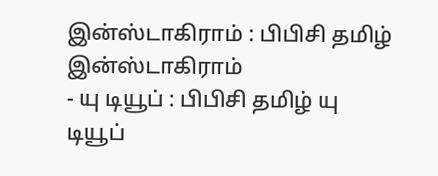இன்ஸ்டாகிராம் : பிபிசி தமிழ் இன்ஸ்டாகிராம்
- யு டியூப் : பிபிசி தமிழ் யு டியூப்